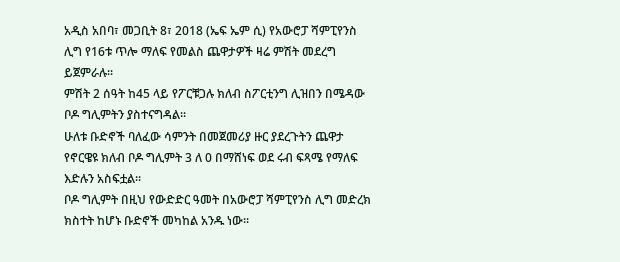አዲስ አበባ፣ መጋቢት 8፣ 2018 (ኤፍ ኤም ሲ) የአውሮፓ ሻምፒየንስ ሊግ የ16ቱ ጥሎ ማለፍ የመልስ ጨዋታዎች ዛሬ ምሽት መደረግ ይጀምራሉ፡፡
ምሽት 2 ሰዓት ከ45 ላይ የፖርቹጋሉ ክለብ ስፖርቲንግ ሊዝበን በሜዳው ቦዶ ግሊምትን ያስተናግዳል፡፡
ሁለቱ ቡድኖች ባለፈው ሳምንት በመጀመሪያ ዙር ያደረጉትን ጨዋታ የኖርዌዩ ክለብ ቦዶ ግሊምት 3 ለ 0 በማሸነፍ ወደ ሩብ ፍጻሜ የማለፍ እድሉን አስፍቷል፡፡
ቦዶ ግሊምት በዚህ የውድድር ዓመት በአውሮፓ ሻምፒየንስ ሊግ መድረክ ክስተት ከሆኑ ቡድኖች መካከል አንዱ ነው፡፡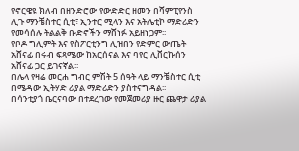የኖርዌዩ ክለብ በዘንድሮው የውድድር ዘመን በሻምፒየንስ ሊጉ ማንቼስተር ሲቲ፣ ኢንተር ሚላን እና አትሌቲኮ ማድሪድን የመሳሰሉ ትልልቅ ቡድኖችን ማሸነፉ አይዘነጋም፡፡
የቦዶ ግሊምት እና የስፖርቲንግ ሊዝበን የድምር ውጤት አሸናፊ በሩብ ፍጻሜው ከአርሰናል እና ባየር ሊቨርኩሰን አሸናፊ ጋር ይገናኛል፡፡
በሌላ የዛሬ መርሐ ግብር ምሽት 5 ሰዓት ላይ ማንቼስተር ሲቲ በሜዳው ኢትሃድ ሪያል ማድሪድን ያስተናግዳል፡፡
በሳንቲያጎ ቤርናባው በተደረገው የመጀመሪያ ዙር ጨዋታ ሪያል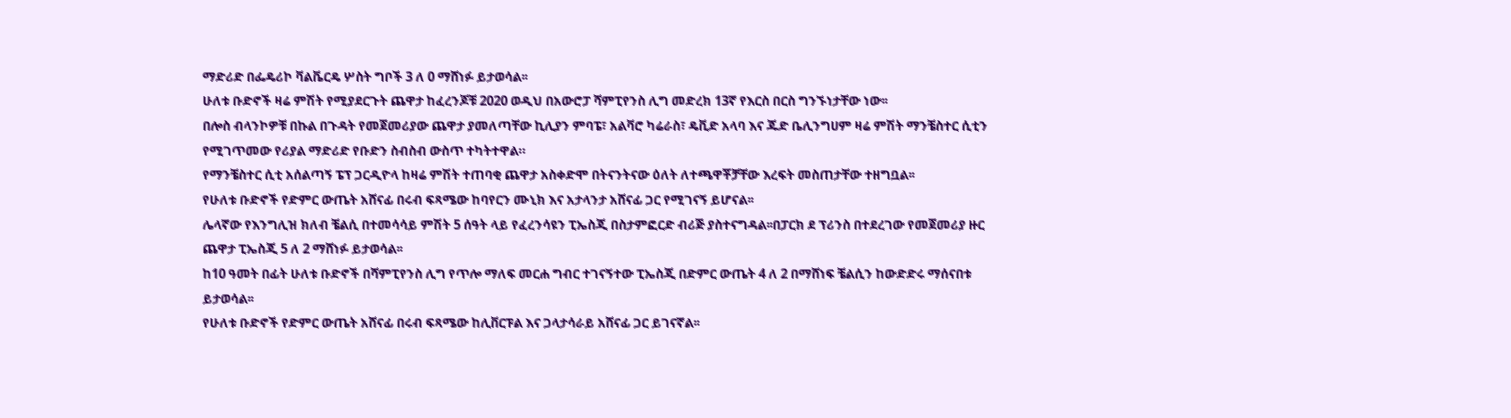ማድሪድ በፌዴሪኮ ቫልቬርዴ ሦስት ግቦች 3 ለ 0 ማሸነፉ ይታወሳል፡፡
ሁለቱ ቡድኖች ዛሬ ምሽት የሚያደርጉት ጨዋታ ከፈረንጆቹ 2020 ወዲህ በአውሮፓ ሻምፒየንስ ሊግ መድረክ 13ኛ የእርስ በርስ ግንኙነታቸው ነው፡፡
በሎስ ብላንኮዎቹ በኩል በጉዳት የመጀመሪያው ጨዋታ ያመለጣቸው ኪሊያን ምባፔ፣ አልቫሮ ካሬራስ፣ ዴቪድ አላባ እና ጁድ ቤሊንግሀም ዛሬ ምሽት ማንቼስተር ሲቲን የሚገጥመው የሪያል ማድሪድ የቡድን ስብስብ ውስጥ ተካትተዋል።
የማንቼስተር ሲቲ አሰልጣኝ ፔፕ ጋርዲዮላ ከዛሬ ምሽት ተጠባቂ ጨዋታ አስቀድሞ በትናንትናው ዕለት ለተጫዋቾቻቸው እረፍት መስጠታቸው ተዘግቧል፡፡
የሁለቱ ቡድኖች የድምር ውጤት አሸናፊ በሩብ ፍጻሜው ከባየርን ሙኒክ እና አታላንታ አሸናፊ ጋር የሚገናኝ ይሆናል፡፡
ሌላኛው የእንግሊዝ ክለብ ቼልሲ በተመሳሳይ ምሽት 5 ሰዓት ላይ የፈረንሳዩን ፒኤስጂ በስታምፎርድ ብሪጅ ያስተናግዳል፡፡በፓርክ ደ ፕሪንስ በተደረገው የመጀመሪያ ዙር ጨዋታ ፒኤስጂ 5 ለ 2 ማሸነፉ ይታወሳል፡፡
ከ10 ዓመት በፊት ሁለቱ ቡድኖች በሻምፒየንስ ሊግ የጥሎ ማለፍ መርሐ ግብር ተገናኝተው ፒኤስጂ በድምር ውጤት 4 ለ 2 በማሸነፍ ቼልሲን ከውድድሩ ማሰናበቱ ይታወሳል፡፡
የሁለቱ ቡድኖች የድምር ውጤት አሸናፊ በሩብ ፍጻሜው ከሊቨርፑል እና ጋላታሳራይ አሸናፊ ጋር ይገናኛል፡፡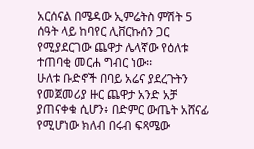አርሰናል በሜዳው ኢምሬትስ ምሽት 5 ሰዓት ላይ ከባየር ሊቨርኩሰን ጋር የሚያደርገው ጨዋታ ሌላኛው የዕለቱ ተጠባቂ መርሐ ግብር ነው፡፡
ሁለቱ ቡድኖች በባይ አሬና ያደረጉትን የመጀመሪያ ዙር ጨዋታ አንድ አቻ ያጠናቀቁ ሲሆን፥ በድምር ውጤት አሸናፊ የሚሆነው ክለብ በሩብ ፍጻሜው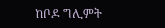ከቦዶ ግሊምት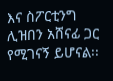እና ስፖርቲንግ ሊዝበን አሸናፊ ጋር የሚገናኝ ይሆናል፡፡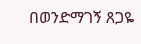በወንድማገኝ ጸጋዬ